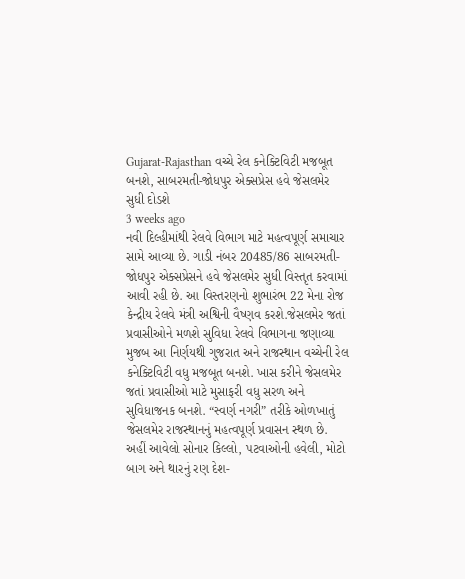Gujarat-Rajasthan વચ્ચે રેલ કનેક્ટિવિટી મજબૂત બનશે, સાબરમતી-જોધપુર એક્સપ્રેસ હવે જેસલમેર સુધી દોડશે
3 weeks ago
નવી દિલ્હીમાંથી રેલવે વિભાગ માટે મહત્વપૂર્ણ સમાચાર સામે આવ્યા છે. ગાડી નંબર 20485/86 સાબરમતી-જોધપુર એક્સપ્રેસને હવે જેસલમેર સુધી વિસ્તૃત કરવામાં આવી રહી છે. આ વિસ્તરણનો શુભારંભ 22 મેના રોજ કેન્દ્રીય રેલવે મંત્રી અશ્વિની વૈષ્ણવ કરશે.જેસલમેર જતાં પ્રવાસીઓને મળશે સુવિધા રેલવે વિભાગના જણાવ્યા મુજબ આ નિર્ણયથી ગુજરાત અને રાજસ્થાન વચ્ચેની રેલ કનેક્ટિવિટી વધુ મજબૂત બનશે. ખાસ કરીને જેસલમેર જતાં પ્રવાસીઓ માટે મુસાફરી વધુ સરળ અને સુવિધાજનક બનશે. “સ્વર્ણ નગરી” તરીકે ઓળખાતું જેસલમેર રાજસ્થાનનું મહત્વપૂર્ણ પ્રવાસન સ્થળ છે. અહીં આવેલો સોનાર કિલ્લો, પટવાઓની હવેલી, મોટો બાગ અને થારનું રણ દેશ-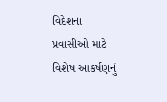વિદેશના પ્રવાસીઓ માટે વિશેષ આકર્ષણનું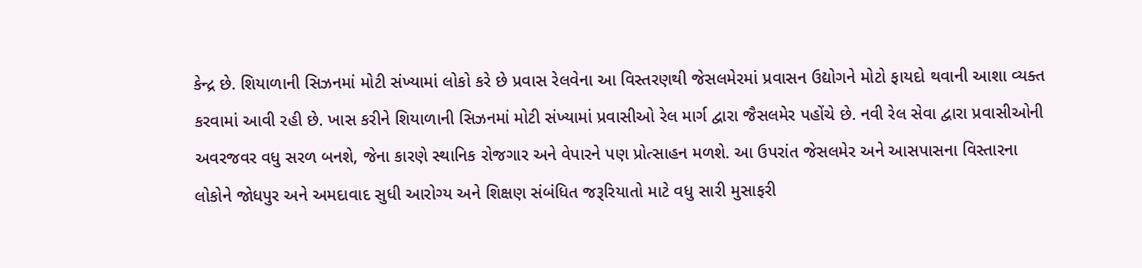કેન્દ્ર છે. શિયાળાની સિઝનમાં મોટી સંખ્યામાં લોકો કરે છે પ્રવાસ રેલવેના આ વિસ્તરણથી જેસલમેરમાં પ્રવાસન ઉદ્યોગને મોટો ફાયદો થવાની આશા વ્યક્ત કરવામાં આવી રહી છે. ખાસ કરીને શિયાળાની સિઝનમાં મોટી સંખ્યામાં પ્રવાસીઓ રેલ માર્ગ દ્વારા જૈસલમેર પહોંચે છે. નવી રેલ સેવા દ્વારા પ્રવાસીઓની અવરજવર વધુ સરળ બનશે, જેના કારણે સ્થાનિક રોજગાર અને વેપારને પણ પ્રોત્સાહન મળશે. આ ઉપરાંત જેસલમેર અને આસપાસના વિસ્તારના લોકોને જોધપુર અને અમદાવાદ સુધી આરોગ્ય અને શિક્ષણ સંબંધિત જરૂરિયાતો માટે વધુ સારી મુસાફરી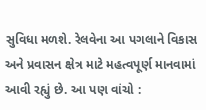સુવિધા મળશે. રેલવેના આ પગલાને વિકાસ અને પ્રવાસન ક્ષેત્ર માટે મહત્વપૂર્ણ માનવામાં આવી રહ્યું છે. આ પણ વાંચો :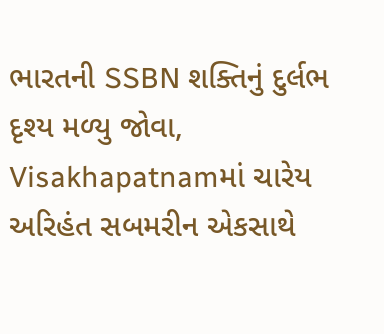ભારતની SSBN શક્તિનું દુર્લભ દૃશ્ય મળ્યુ જોવા, Visakhapatnamમાં ચારેય અરિહંત સબમરીન એકસાથે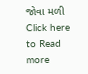જોવા મળી
Click here to Read more